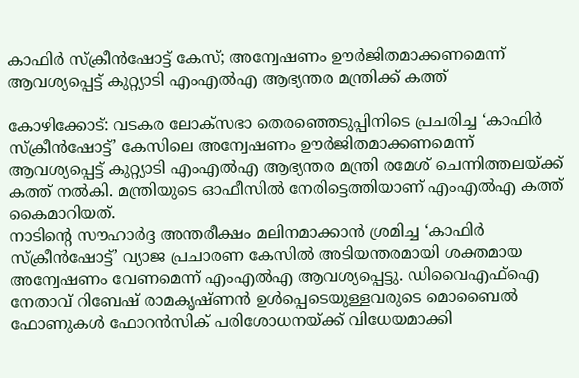കാഫിർ സ്ക്രീൻഷോട്ട് കേസ്; അന്വേഷണം ഊർജിതമാക്കണമെന്ന് ആവശ്യപ്പെട്ട് കുറ്റ്യാടി എംഎൽഎ ആഭ്യന്തര മന്ത്രിക്ക് കത്ത്

കോഴിക്കോട്: വടകര ലോക്സഭാ തെരഞ്ഞെടുപ്പിനിടെ പ്രചരിച്ച ‘കാഫിർ സ്ക്രീൻഷോട്ട്’ കേസിലെ അന്വേഷണം ഊർജിതമാക്കണമെന്ന് ആവശ്യപ്പെട്ട് കുറ്റ്യാടി എംഎൽഎ ആഭ്യന്തര മന്ത്രി രമേശ് ചെന്നിത്തലയ്ക്ക് കത്ത് നൽകി. മന്ത്രിയുടെ ഓഫീസിൽ നേരിട്ടെത്തിയാണ് എംഎൽഎ കത്ത് കൈമാറിയത്.
നാടിന്റെ സൗഹാർദ്ദ അന്തരീക്ഷം മലിനമാക്കാൻ ശ്രമിച്ച ‘കാഫിർ സ്ക്രീൻഷോട്ട്’ വ്യാജ പ്രചാരണ കേസിൽ അടിയന്തരമായി ശക്തമായ അന്വേഷണം വേണമെന്ന് എംഎൽഎ ആവശ്യപ്പെട്ടു. ഡിവൈഎഫ്ഐ നേതാവ് റിബേഷ് രാമകൃഷ്ണൻ ഉൾപ്പെടെയുള്ളവരുടെ മൊബൈൽ ഫോണുകൾ ഫോറൻസിക് പരിശോധനയ്ക്ക് വിധേയമാക്കി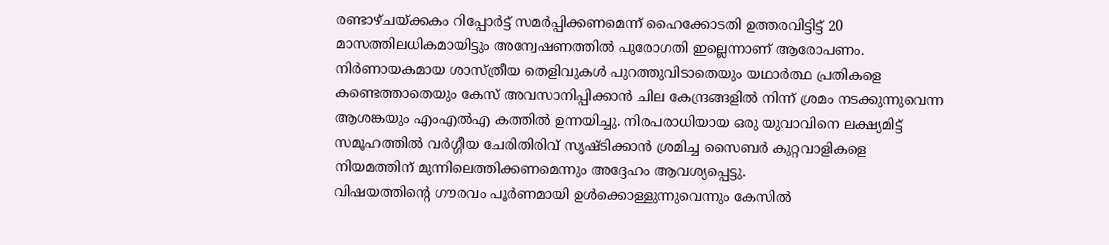രണ്ടാഴ്ചയ്ക്കകം റിപ്പോർട്ട് സമർപ്പിക്കണമെന്ന് ഹൈക്കോടതി ഉത്തരവിട്ടിട്ട് 20 മാസത്തിലധികമായിട്ടും അന്വേഷണത്തിൽ പുരോഗതി ഇല്ലെന്നാണ് ആരോപണം.
നിർണായകമായ ശാസ്ത്രീയ തെളിവുകൾ പുറത്തുവിടാതെയും യഥാർത്ഥ പ്രതികളെ കണ്ടെത്താതെയും കേസ് അവസാനിപ്പിക്കാൻ ചില കേന്ദ്രങ്ങളിൽ നിന്ന് ശ്രമം നടക്കുന്നുവെന്ന ആശങ്കയും എംഎൽഎ കത്തിൽ ഉന്നയിച്ചു. നിരപരാധിയായ ഒരു യുവാവിനെ ലക്ഷ്യമിട്ട് സമൂഹത്തിൽ വർഗ്ഗീയ ചേരിതിരിവ് സൃഷ്ടിക്കാൻ ശ്രമിച്ച സൈബർ കുറ്റവാളികളെ നിയമത്തിന് മുന്നിലെത്തിക്കണമെന്നും അദ്ദേഹം ആവശ്യപ്പെട്ടു.
വിഷയത്തിന്റെ ഗൗരവം പൂർണമായി ഉൾക്കൊള്ളുന്നുവെന്നും കേസിൽ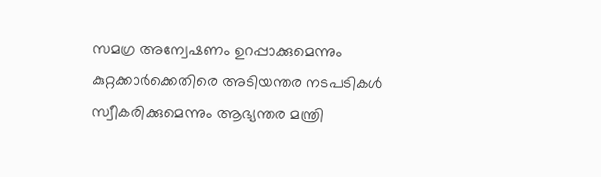സമഗ്ര അന്വേഷണം ഉറപ്പാക്കുമെന്നും കുറ്റക്കാർക്കെതിരെ അടിയന്തര നടപടികൾ സ്വീകരിക്കുമെന്നും ആഭ്യന്തര മന്ത്രി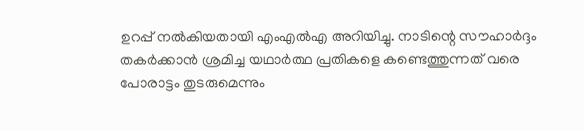ഉറപ്പ് നൽകിയതായി എംഎൽഎ അറിയിച്ചു. നാടിന്റെ സൗഹാർദ്ദം തകർക്കാൻ ശ്രമിച്ച യഥാർത്ഥ പ്രതികളെ കണ്ടെത്തുന്നത് വരെ പോരാട്ടം തുടരുമെന്നും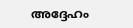അദ്ദേഹം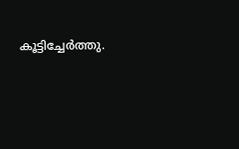കൂട്ടിച്ചേർത്തു.